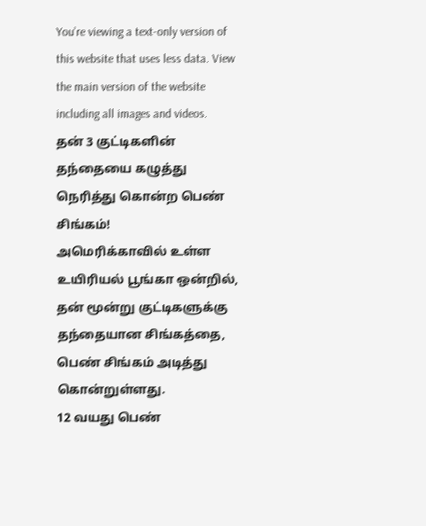You’re viewing a text-only version of this website that uses less data. View the main version of the website including all images and videos.
தன் 3 குட்டிகளின் தந்தையை கழுத்து நெரித்து கொன்ற பெண் சிங்கம்!
அமெரிக்காவில் உள்ள உயிரியல் பூங்கா ஒன்றில், தன் மூன்று குட்டிகளுக்கு தந்தையான சிங்கத்தை, பெண் சிங்கம் அடித்து கொன்றுள்ளது.
12 வயது பெண்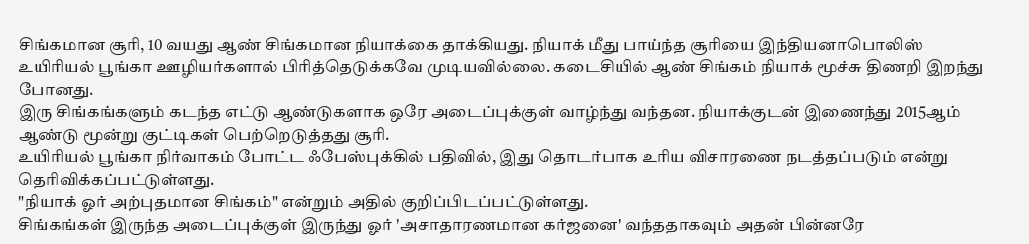சிங்கமான சூரி, 10 வயது ஆண் சிங்கமான நியாக்கை தாக்கியது. நியாக் மீது பாய்ந்த சூரியை இந்தியனாபொலிஸ் உயிரியல் பூங்கா ஊழியர்களால் பிரித்தெடுக்கவே முடியவில்லை. கடைசியில் ஆண் சிங்கம் நியாக் மூச்சு திணறி இறந்து போனது.
இரு சிங்கங்களும் கடந்த எட்டு ஆண்டுகளாக ஒரே அடைப்புக்குள் வாழ்ந்து வந்தன. நியாக்குடன் இணைந்து 2015ஆம் ஆண்டு மூன்று குட்டிகள் பெற்றெடுத்தது சூரி.
உயிரியல் பூங்கா நிர்வாகம் போட்ட ஃபேஸ்புக்கில் பதிவில், இது தொடர்பாக உரிய விசாரணை நடத்தப்படும் என்று தெரிவிக்கப்பட்டுள்ளது.
"நியாக் ஓர் அற்புதமான சிங்கம்" என்றும் அதில் குறிப்பிடப்பட்டுள்ளது.
சிங்கங்கள் இருந்த அடைப்புக்குள் இருந்து ஓர் 'அசாதாரணமான கர்ஜனை' வந்ததாகவும் அதன் பின்னரே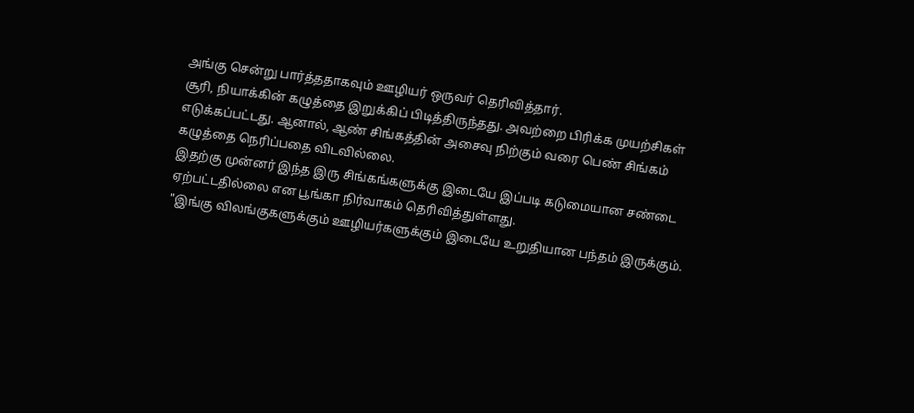அங்கு சென்று பார்த்ததாகவும் ஊழியர் ஒருவர் தெரிவித்தார்.
சூரி, நியாக்கின் கழுத்தை இறுக்கிப் பிடித்திருந்தது. அவற்றை பிரிக்க முயற்சிகள் எடுக்கப்பட்டது. ஆனால், ஆண் சிங்கத்தின் அசைவு நிற்கும் வரை பெண் சிங்கம் கழுத்தை நெரிப்பதை விடவில்லை.
இதற்கு முன்னர் இந்த இரு சிங்கங்களுக்கு இடையே இப்படி கடுமையான சண்டை ஏற்பட்டதில்லை என பூங்கா நிர்வாகம் தெரிவித்துள்ளது.
"இங்கு விலங்குகளுக்கும் ஊழியர்களுக்கும் இடையே உறுதியான பந்தம் இருக்கும்.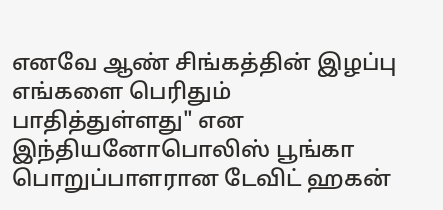எனவே ஆண் சிங்கத்தின் இழப்பு எங்களை பெரிதும் பாதித்துள்ளது" என இந்தியனோபொலிஸ் பூங்கா பொறுப்பாளரான டேவிட் ஹகன்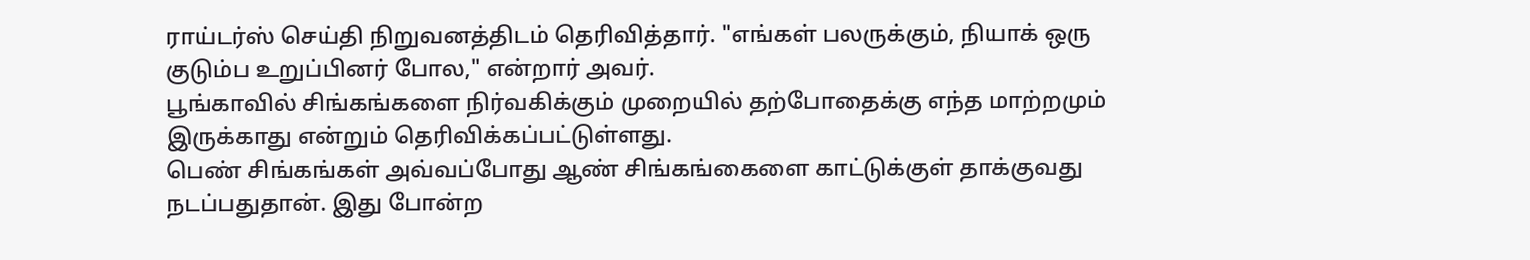ராய்டர்ஸ் செய்தி நிறுவனத்திடம் தெரிவித்தார். "எங்கள் பலருக்கும், நியாக் ஒரு குடும்ப உறுப்பினர் போல," என்றார் அவர்.
பூங்காவில் சிங்கங்களை நிர்வகிக்கும் முறையில் தற்போதைக்கு எந்த மாற்றமும் இருக்காது என்றும் தெரிவிக்கப்பட்டுள்ளது.
பெண் சிங்கங்கள் அவ்வப்போது ஆண் சிங்கங்கைளை காட்டுக்குள் தாக்குவது நடப்பதுதான். இது போன்ற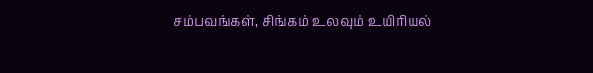சம்பவங்கள், சிங்கம் உலவும் உயிரியல்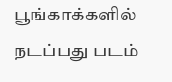பூங்காக்களில் நடப்பது படம்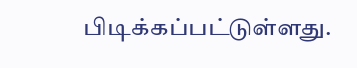பிடிக்கப்பட்டுள்ளது.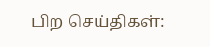பிற செய்திகள்: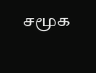சமூக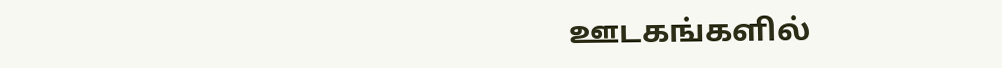ஊடகங்களில்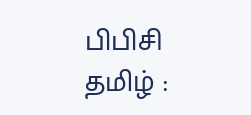பிபிசி தமிழ் :